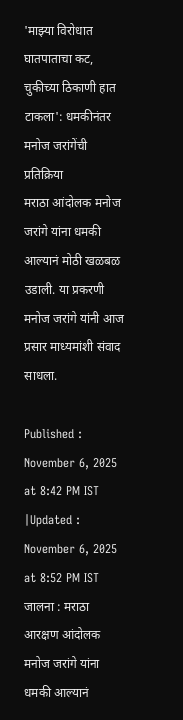'माझ्या विरोधात घातपाताचा कट, चुकीच्या ठिकाणी हात टाकला': धमकीनंतर मनोज जरांगेंची प्रतिक्रिया
मराठा आंदोलक मनोज जरांगे यांना धमकी आल्यानं मोठी खळबळ उडाली. या प्रकरणी मनोज जरांगे यांनी आज प्रसार माध्यमांशी संवाद साधला.

Published : November 6, 2025 at 8:42 PM IST
|Updated : November 6, 2025 at 8:52 PM IST
जालना : मराठा आरक्षण आंदोलक मनोज जरांगे यांना धमकी आल्यानं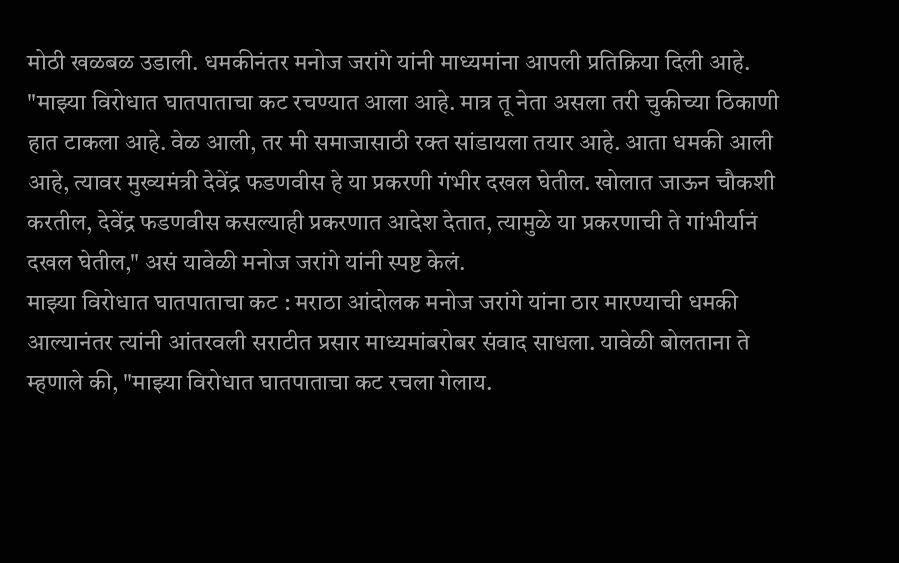मोठी खळबळ उडाली. धमकीनंतर मनोज जरांगे यांनी माध्यमांना आपली प्रतिक्रिया दिली आहे. "माझ्या विरोधात घातपाताचा कट रचण्यात आला आहे. मात्र तू नेता असला तरी चुकीच्या ठिकाणी हात टाकला आहे. वेळ आली, तर मी समाजासाठी रक्त सांडायला तयार आहे. आता धमकी आली आहे, त्यावर मुख्यमंत्री देवेंद्र फडणवीस हे या प्रकरणी गंभीर दखल घेतील. खोलात जाऊन चौकशी करतील, देवेंद्र फडणवीस कसल्याही प्रकरणात आदेश देतात, त्यामुळे या प्रकरणाची ते गांभीर्यानं दखल घेतील," असं यावेळी मनोज जरांगे यांनी स्पष्ट केलं.
माझ्या विरोधात घातपाताचा कट : मराठा आंदोलक मनोज जरांगे यांना ठार मारण्याची धमकी आल्यानंतर त्यांनी आंतरवली सराटीत प्रसार माध्यमांबरोबर संवाद साधला. यावेळी बोलताना ते म्हणाले की, "माझ्या विरोधात घातपाताचा कट रचला गेलाय.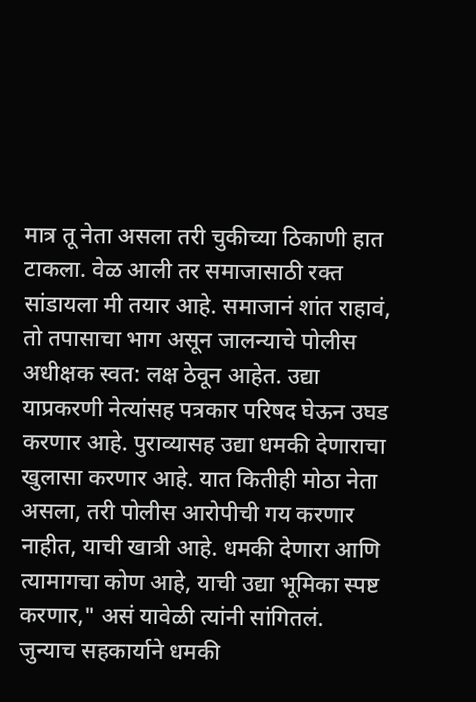मात्र तू नेता असला तरी चुकीच्या ठिकाणी हात टाकला. वेळ आली तर समाजासाठी रक्त सांडायला मी तयार आहे. समाजानं शांत राहावं, तो तपासाचा भाग असून जालन्याचे पोलीस अधीक्षक स्वत: लक्ष ठेवून आहेत. उद्या याप्रकरणी नेत्यांसह पत्रकार परिषद घेऊन उघड करणार आहे. पुराव्यासह उद्या धमकी देणाराचा खुलासा करणार आहे. यात कितीही मोठा नेता असला, तरी पोलीस आरोपीची गय करणार नाहीत, याची खात्री आहे. धमकी देणारा आणि त्यामागचा कोण आहे, याची उद्या भूमिका स्पष्ट करणार," असं यावेळी त्यांनी सांगितलं.
जुन्याच सहकार्याने धमकी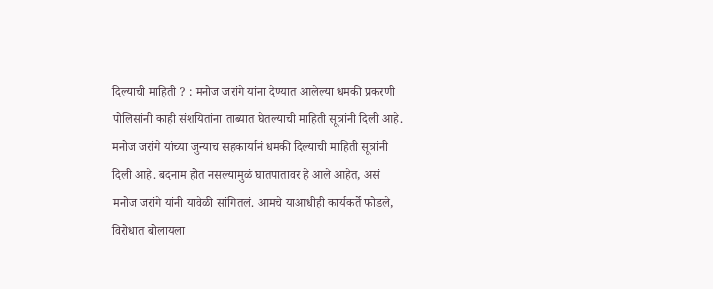दिल्याची माहिती ? : मनोज जरांगे यांना देण्यात आलेल्या धमकी प्रकरणी पोलिसांनी काही संशयितांना ताब्यात घेतल्याची माहिती सूत्रांनी दिली आहे. मनोज जरांगे यांच्या जुन्याच सहकार्यानं धमकी दिल्याची माहिती सूत्रांनी दिली आहे. बदनाम होत नसल्यामुळं घातपातावर हे आले आहेत, असं मनोज जरांगे यांनी यावेळी सांगितलं. आमचे याआधीही कार्यकर्ते फोडले, विरोधात बोलायला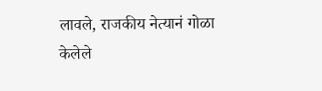लावले, राजकीय नेत्यानं गोळा केलेले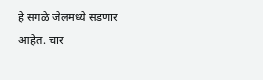हे सगळे जेलमध्ये सडणार आहेत. चार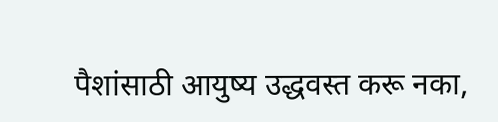पैशांसाठी आयुष्य उद्धवस्त करू नका,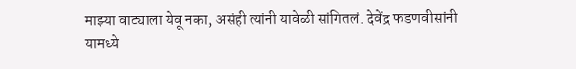माझ्या वाट्याला येवू नका, असंही त्यांनी यावेळी सांगितलं. देवेंद्र फडणवीसांनी यामध्ये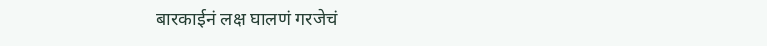बारकाईनं लक्ष घालणं गरजेचं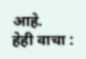आहे.
हेही वाचा :